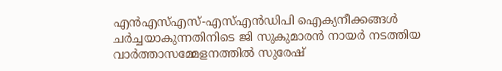എൻഎസ്‌എസ്-എസ്‌എൻഡിപി ഐക്യനീക്കങ്ങള്‍ ചർച്ചയാകുന്നതിനിടെ ജി സുകുമാരൻ നായർ നടത്തിയ വാർത്താസമ്മേളനത്തില്‍ സുരേഷ്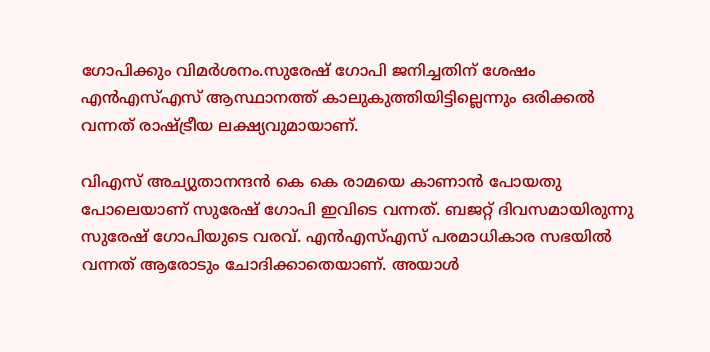ഗോപിക്കും വിമർശനം.സുരേഷ് ഗോപി ജനിച്ചതിന് ശേഷം എൻഎസ്‌എസ് ആസ്ഥാനത്ത് കാലുകുത്തിയിട്ടില്ലെന്നും ഒരിക്കല്‍ വന്നത് രാഷ്ട്രീയ ലക്ഷ്യവുമായാണ്.

വിഎസ് അച്യുതാനന്ദൻ കെ കെ രാമയെ കാണാൻ പോയതു പോലെയാണ് സുരേഷ് ഗോപി ഇവിടെ വന്നത്. ബജറ്റ് ദിവസമായിരുന്നു സുരേഷ് ഗോപിയുടെ വരവ്. എൻഎസ്‌എസ് പരമാധികാര സഭയില്‍ വന്നത് ആരോടും ചോദിക്കാതെയാണ്. അയാള്‍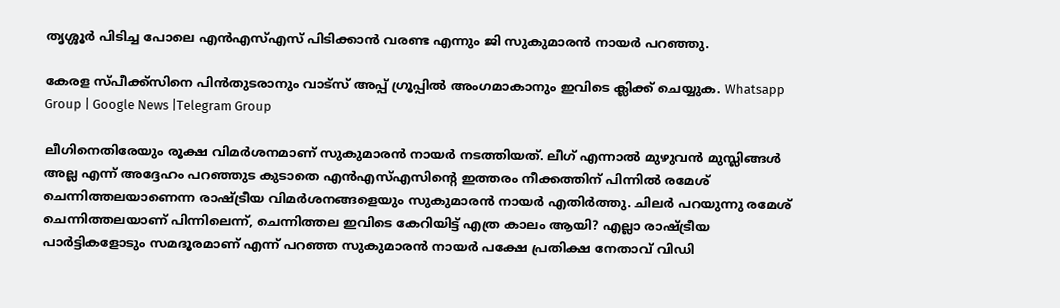തൃശ്ശൂർ പിടിച്ച പോലെ എൻഎസ്‌എസ് പിടിക്കാൻ വരണ്ട എന്നും ജി സുകുമാരൻ നായർ പറഞ്ഞു.

കേരള സ്പീക്ക്സിനെ പിൻതുടരാനും വാട്സ് അപ്പ് ഗ്രൂപ്പിൽ അംഗമാകാനും ഇവിടെ ക്ലിക്ക് ചെയ്യുക. Whatsapp Group | Google News |Telegram Group

ലീഗിനെതിരേയും രൂക്ഷ വിമർശനമാണ് സുകുമാരൻ നായർ നടത്തിയത്. ലീഗ് എന്നാല്‍ മുഴുവൻ മുസ്ലിങ്ങള്‍ അല്ല എന്ന് അദ്ദേഹം പറഞ്ഞുട കുടാതെ എൻഎസ്‌എസിന്‍റെ ഇത്തരം നീക്കത്തിന് പിന്നില്‍ രമേശ് ചെന്നിത്തലയാണെന്ന രാഷ്ട്രീയ വിമർശനങ്ങളെയും സുകുമാരൻ നായർ എതിർത്തു. ചിലർ പറയുന്നു രമേശ്‌ ചെന്നിത്തലയാണ് പിന്നിലെന്ന്, ചെന്നിത്തല ഇവിടെ കേറിയിട്ട് എത്ര കാലം ആയി? എല്ലാ രാഷ്ട്രീയ പാർട്ടികളോടും സമദൂരമാണ് എന്ന് പറഞ്ഞ സുകുമാരൻ നായർ പക്ഷേ പ്രതിക്ഷ നേതാവ് വിഡി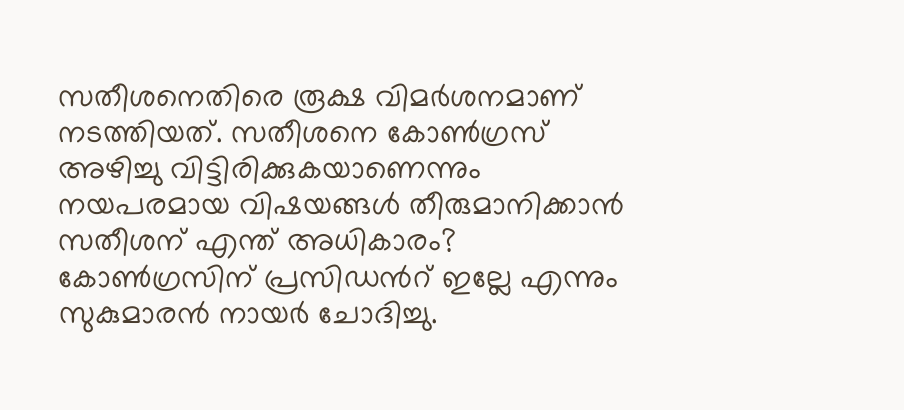സതീശനെതിരെ രൂക്ഷ വിമർശനമാണ് നടത്തിയത്. സതീശനെ കോണ്‍ഗ്രസ് അഴിച്ചു വിട്ടിരിക്കുകയാണെന്നും നയപരമായ വിഷയങ്ങള്‍ തീരുമാനിക്കാൻ സതീശന് എന്ത് അധികാരം? കോണ്‍ഗ്രസിന് പ്രസിഡന്‍റ് ഇല്ലേ എന്നും സുകുമാരൻ നായർ ചോദിച്ചു.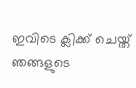ഇവിടെ ക്ലിക്ക് ചെയ്ത് ഞങ്ങളുടെ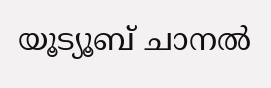യൂട്യൂബ് ചാനൽ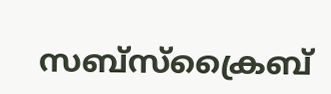സബ്സ്ക്രൈബ്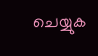ചെയ്യുക